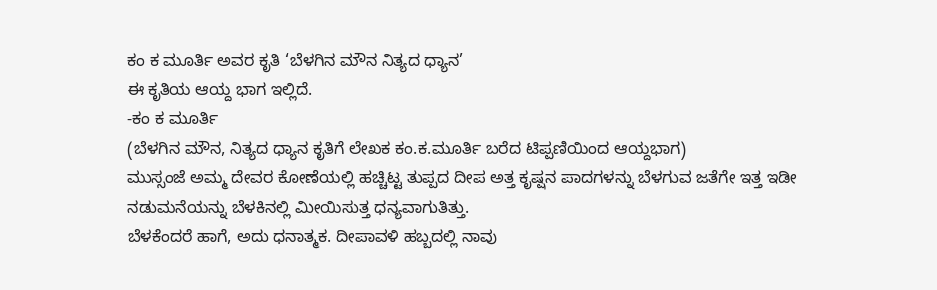ಕಂ ಕ ಮೂರ್ತಿ ಅವರ ಕೃತಿ ‘ಬೆಳಗಿನ ಮೌನ ನಿತ್ಯದ ಧ್ಯಾನ’
ಈ ಕೃತಿಯ ಆಯ್ದ ಭಾಗ ಇಲ್ಲಿದೆ.
-ಕಂ ಕ ಮೂರ್ತಿ
(ಬೆಳಗಿನ ಮೌನ, ನಿತ್ಯದ ಧ್ಯಾನ ಕೃತಿಗೆ ಲೇಖಕ ಕಂ.ಕ.ಮೂರ್ತಿ ಬರೆದ ಟಿಪ್ಪಣಿಯಿಂದ ಆಯ್ದಭಾಗ)
ಮುಸ್ಸಂಜೆ ಅಮ್ಮ ದೇವರ ಕೋಣೆಯಲ್ಲಿ ಹಚ್ಚಿಟ್ಟ ತುಪ್ಪದ ದೀಪ ಅತ್ತ ಕೃಷ್ಷನ ಪಾದಗಳನ್ನು ಬೆಳಗುವ ಜತೆಗೇ ಇತ್ತ ಇಡೀ ನಡುಮನೆಯನ್ನು ಬೆಳಕಿನಲ್ಲಿ ಮೀಯಿಸುತ್ತ ಧನ್ಯವಾಗುತಿತ್ತು.
ಬೆಳಕೆಂದರೆ ಹಾಗೆ, ಅದು ಧನಾತ್ಮಕ. ದೀಪಾವಳಿ ಹಬ್ಬದಲ್ಲಿ ನಾವು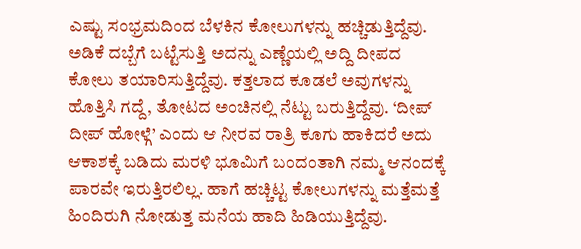ಎಷ್ಟು ಸಂಭ್ರಮದಿಂದ ಬೆಳಕಿನ ಕೋಲುಗಳನ್ನು ಹಚ್ಚಿಡುತ್ತಿದ್ದೆವು. ಅಡಿಕೆ ದಬ್ಬೆಗೆ ಬಟ್ಟೆಸುತ್ತಿ ಅದನ್ನು ಎಣ್ಣೆಯಲ್ಲಿ ಅದ್ದಿ ದೀಪದ ಕೋಲು ತಯಾರಿಸುತ್ತಿದ್ದೆವು. ಕತ್ತಲಾದ ಕೂಡಲೆ ಅವುಗಳನ್ನು ಹೊತ್ತಿಸಿ ಗದ್ದೆ, ತೋಟದ ಅಂಚಿನಲ್ಲಿ ನೆಟ್ಟು ಬರುತ್ತಿದ್ದೆವು. ‘ದೀಪ್ ದೀಪ್ ಹೋಳ್ಗೆ’ ಎಂದು ಆ ನೀರವ ರಾತ್ರಿ ಕೂಗು ಹಾಕಿದರೆ ಅದು ಆಕಾಶಕ್ಕೆ ಬಡಿದು ಮರಳಿ ಭೂಮಿಗೆ ಬಂದಂತಾಗಿ ನಮ್ಮ ಆನಂದಕ್ಕೆ ಪಾರವೇ ಇರುತ್ತಿರಲಿಲ್ಲ. ಹಾಗೆ ಹಚ್ಚಿಟ್ಟ ಕೋಲುಗಳನ್ನು ಮತ್ತೆಮತ್ತೆ ಹಿಂದಿರುಗಿ ನೋಡುತ್ತ ಮನೆಯ ಹಾದಿ ಹಿಡಿಯುತ್ತಿದ್ದೆವು.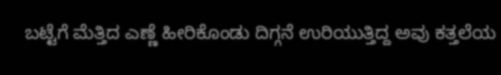ಬಟ್ಟೆಗೆ ಮೆತ್ತಿದ ಎಣ್ಣೆ ಹೀರಿಕೊಂಡು ದಿಗ್ಗನೆ ಉರಿಯುತ್ತಿದ್ದ ಅವು ಕತ್ತಲೆಯ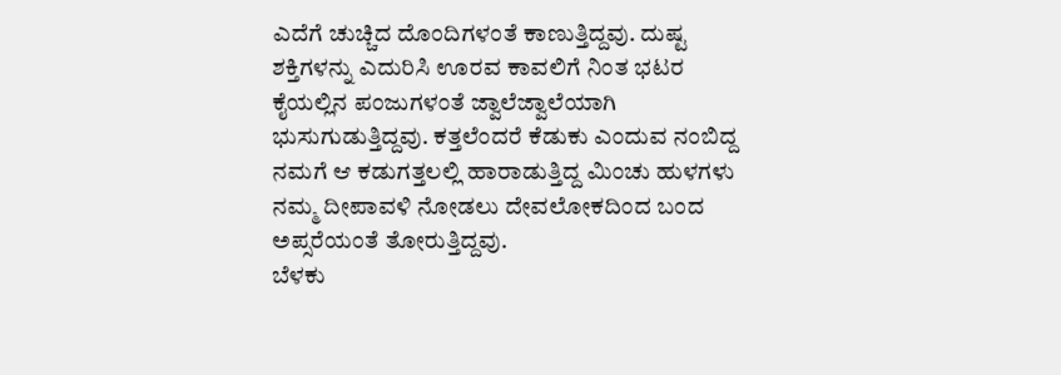ಎದೆಗೆ ಚುಚ್ಚಿದ ದೊಂದಿಗಳಂತೆ ಕಾಣುತ್ತಿದ್ದವು. ದುಷ್ಟ ಶಕ್ತಿಗಳನ್ನು ಎದುರಿಸಿ ಊರವ ಕಾವಲಿಗೆ ನಿಂತ ಭಟರ ಕೈಯಲ್ಲಿನ ಪಂಜುಗಳಂತೆ ಜ್ವಾಲೆಜ್ವಾಲೆಯಾಗಿ ಭುಸುಗುಡುತ್ತಿದ್ದವು. ಕತ್ತಲೆಂದರೆ ಕೆಡುಕು ಎಂದುವ ನಂಬಿದ್ದ ನಮಗೆ ಆ ಕಡುಗತ್ತಲಲ್ಲಿ ಹಾರಾಡುತ್ತಿದ್ದ ಮಿಂಚು ಹುಳಗಳು ನಮ್ಮ ದೀಪಾವಳಿ ನೋಡಲು ದೇವಲೋಕದಿಂದ ಬಂದ ಅಪ್ಸರೆಯಂತೆ ತೋರುತ್ತಿದ್ದವು.
ಬೆಳಕು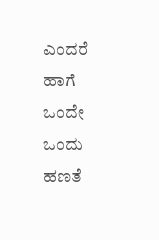ಎಂದರೆ ಹಾಗೆ ಒಂದೇ ಒಂದು ಹಣತೆ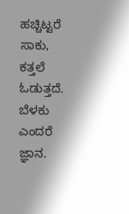ಹಚ್ಚಿಟ್ಟರೆ ಸಾಕು, ಕತ್ತಲೆ ಓಡುತ್ತದೆ. ಬೆಳಕು ಎಂದರೆ ಜ್ಞಾನ.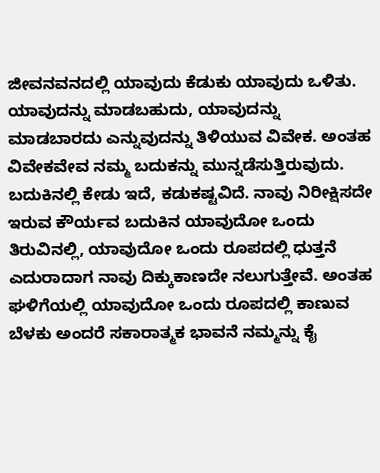ಜೀವನವನದಲ್ಲಿ ಯಾವುದು ಕೆಡುಕು ಯಾವುದು ಒಳಿತು. ಯಾವುದನ್ನು ಮಾಡಬಹುದು, ಯಾವುದನ್ನು ಮಾಡಬಾರದು ಎನ್ನುವುದನ್ನು ತಿಳಿಯುವ ವಿವೇಕ. ಅಂತಹ ವಿವೇಕವೇವ ನಮ್ಮ ಬದುಕನ್ನು ಮುನ್ನಡೆಸುತ್ತಿರುವುದು. ಬದುಕಿನಲ್ಲಿ ಕೇಡು ಇದೆ, ಕಡುಕಷ್ಟವಿದೆ. ನಾವು ನಿರೀಕ್ಷಿಸದೇ ಇರುವ ಕೌರ್ಯವ ಬದುಕಿನ ಯಾವುದೋ ಒಂದು ತಿರುವಿನಲ್ಲಿ, ಯಾವುದೋ ಒಂದು ರೂಪದಲ್ಲಿ ಧುತ್ತನೆ ಎದುರಾದಾಗ ನಾವು ದಿಕ್ಕುಕಾಣದೇ ನಲುಗುತ್ತೇವೆ. ಅಂತಹ ಘಳಿಗೆಯಲ್ಲಿ ಯಾವುದೋ ಒಂದು ರೂಪದಲ್ಲಿ ಕಾಣುವ ಬೆಳಕು ಅಂದರೆ ಸಕಾರಾತ್ಮಕ ಭಾವನೆ ನಮ್ಮನ್ನು ಕೈ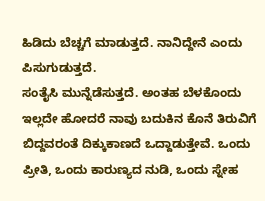ಹಿಡಿದು ಬೆಚ್ಚಗೆ ಮಾಡುತ್ತದೆ. ನಾನಿದ್ದೇನೆ ಎಂದು ಪಿಸುಗುಡುತ್ತದೆ.
ಸಂತೈಸಿ ಮುನ್ನೆಡೆಸುತ್ತದೆ. ಅಂತಹ ಬೆಳಕೊಂದು ಇಲ್ಲದೇ ಹೋದರೆ ನಾವು ಬದುಕಿನ ಕೊನೆ ತಿರುವಿಗೆ ಬಿದ್ದವರಂತೆ ದಿಕ್ಕುಕಾಣದೆ ಒದ್ದಾಡುತ್ತೇವೆ. ಒಂದು ಪ್ರೀತಿ, ಒಂದು ಕಾರುಣ್ಯದ ನುಡಿ, ಒಂದು ಸ್ನೇಹ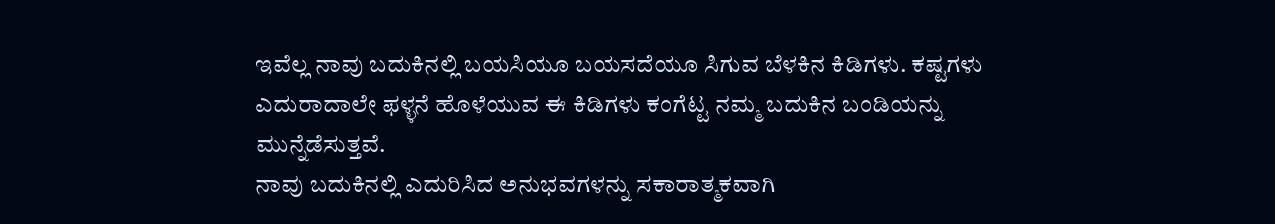ಇವೆಲ್ಲ ನಾವು ಬದುಕಿನಲ್ಲಿ ಬಯಸಿಯೂ ಬಯಸದೆಯೂ ಸಿಗುವ ಬೆಳಕಿನ ಕಿಡಿಗಳು. ಕಷ್ಟಗಳು ಎದುರಾದಾಲೇ ಫಳ್ಳನೆ ಹೊಳೆಯುವ ಈ ಕಿಡಿಗಳು ಕಂಗೆಟ್ಟ ನಮ್ಮ ಬದುಕಿನ ಬಂಡಿಯನ್ನು ಮುನ್ನೆಡೆಸುತ್ತವೆ.
ನಾವು ಬದುಕಿನಲ್ಲಿ ಎದುರಿಸಿದ ಅನುಭವಗಳನ್ನು ಸಕಾರಾತ್ಮಕವಾಗಿ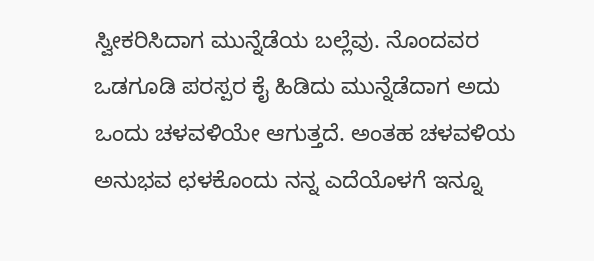ಸ್ವೀಕರಿಸಿದಾಗ ಮುನ್ನೆಡೆಯ ಬಲ್ಲೆವು. ನೊಂದವರ ಒಡಗೂಡಿ ಪರಸ್ಪರ ಕೈ ಹಿಡಿದು ಮುನ್ನೆಡೆದಾಗ ಅದು ಒಂದು ಚಳವಳಿಯೇ ಆಗುತ್ತದೆ. ಅಂತಹ ಚಳವಳಿಯ ಅನುಭವ ಛಳಕೊಂದು ನನ್ನ ಎದೆಯೊಳಗೆ ಇನ್ನೂ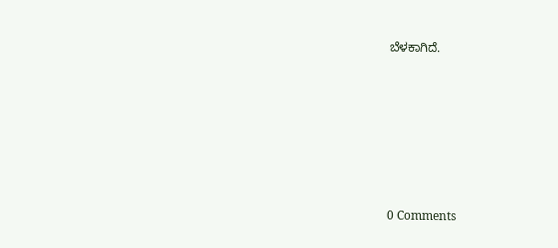ಬೆಳಕಾಗಿದೆ.






0 Comments